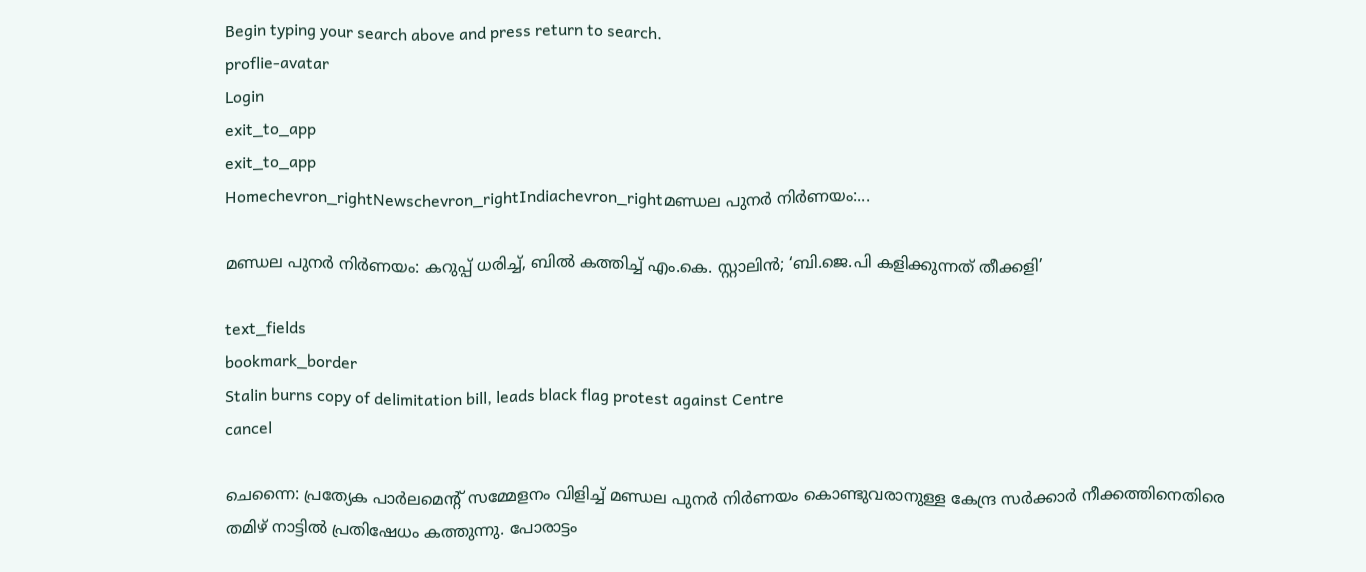Begin typing your search above and press return to search.
proflie-avatar
Login
exit_to_app
exit_to_app
Homechevron_rightNewschevron_rightIndiachevron_rightമണ്ഡല പുനർ നിർണയം:...

മണ്ഡല പുനർ നിർണയം: കറുപ്പ് ധരിച്ച്, ബിൽ കത്തിച്ച് എം.കെ. സ്റ്റാലിൻ; ‘ബി.ജെ.പി കളിക്കുന്നത് തീക്കളി’

text_fields
bookmark_border
Stalin burns copy of delimitation bill, leads black flag protest against Centre
cancel

ചെന്നൈ: പ്രത്യേക പാർലമെന്റ് സമ്മേളനം വിളിച്ച് മണ്ഡല പുനർ നിർണയം കൊണ്ടുവരാനുള്ള കേന്ദ്ര സർക്കാർ നീക്കത്തിനെതിരെ തമിഴ് നാട്ടിൽ പ്രതിഷേധം കത്തുന്നു. പോരാട്ടം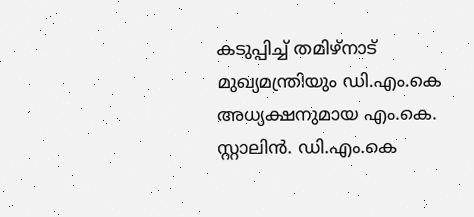കടുപ്പിച്ച് തമിഴ്നാട് മുഖ്യമന്ത്രിയും ഡി.എം.കെ അധ്യക്ഷനുമായ എം.കെ. സ്റ്റാലിൻ. ഡി.എം.കെ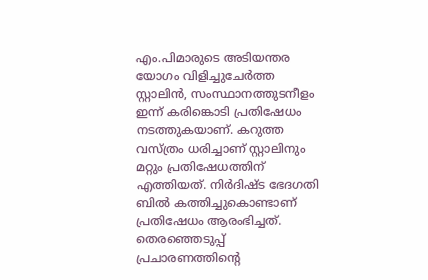എം.പിമാരുടെ അടിയന്തര യോഗം വിളിച്ചുചേർത്ത സ്റ്റാലിൻ, സംസ്ഥാനത്തുടനീളം ഇന്ന് കരിങ്കൊടി പ്രതിഷേധം നടത്തുകയാണ്. കറുത്ത വസ്ത്രം ധരിച്ചാണ് സ്റ്റാലിനും മറ്റും പ്രതിഷേധത്തിന് എത്തിയത്. നിർദിഷ്ട ഭേദഗതി ബിൽ കത്തിച്ചുകൊണ്ടാണ് പ്രതിഷേധം ആരംഭിച്ചത്. തെരഞ്ഞെടുപ്പ് പ്രചാരണത്തിന്റെ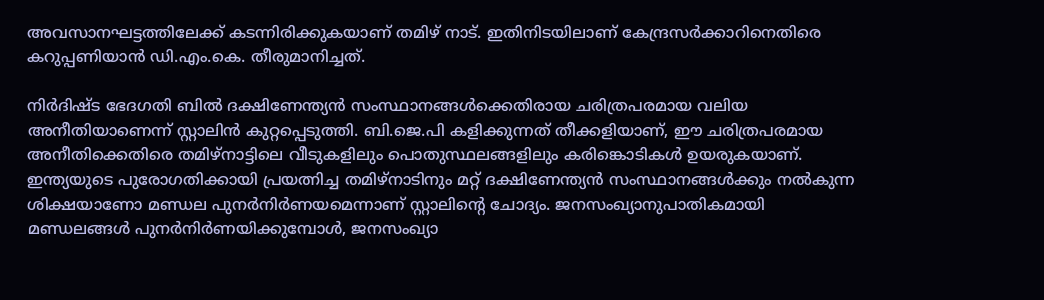അവസാനഘട്ടത്തിലേക്ക് കടന്നിരിക്കുകയാണ് തമിഴ് നാട്. ഇതിനിടയിലാണ് കേന്ദ്രസർക്കാറിനെതിരെ കറുപ്പണിയാൻ ഡി.എം.കെ. തീരുമാനിച്ചത്.

നിർദിഷ്ട ഭേദഗതി ബിൽ ദക്ഷിണേന്ത്യൻ സംസ്ഥാനങ്ങൾക്കെതിരായ ചരിത്രപരമായ വലിയ അനീതിയാണെന്ന് സ്റ്റാലിൻ കുറ്റപ്പെടുത്തി. ബി.ജെ.പി കളിക്കുന്നത് തീക്കളിയാണ്, ഈ ചരിത്രപരമായ അനീതിക്കെതിരെ തമിഴ്‌നാട്ടിലെ വീടുകളിലും പൊതുസ്ഥലങ്ങളിലും കരിങ്കൊടികൾ ഉയരുകയാണ്. ഇന്ത്യയുടെ പുരോഗതിക്കായി പ്രയത്നിച്ച തമിഴ്‌നാടിനും മറ്റ് ദക്ഷിണേന്ത്യൻ സംസ്ഥാനങ്ങൾക്കും നൽകുന്ന ശിക്ഷയാണോ മണ്ഡല പുനർനിർണയമെന്നാണ് സ്റ്റാലിന്റെ ചോദ്യം. ജനസംഖ്യാനുപാതികമായി മണ്ഡലങ്ങൾ പുനർനിർണയിക്കുമ്പോൾ, ജനസംഖ്യാ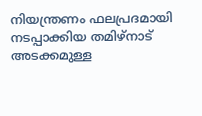നിയന്ത്രണം ഫലപ്രദമായി നടപ്പാക്കിയ തമിഴ്‌നാട് അടക്കമുള്ള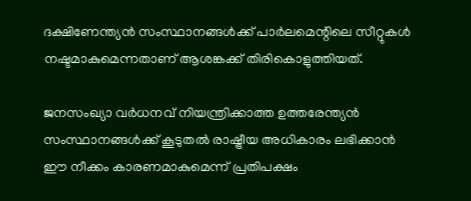ദക്ഷിണേന്ത്യൻ സംസ്ഥാനങ്ങൾക്ക് പാർലമെന്റിലെ സീറ്റുകൾ നഷ്ടമാകുമെന്നതാണ് ആശങ്കക്ക് തിരികൊളുത്തിയത്.

ജനസംഖ്യാ വർധനവ് നിയന്ത്രിക്കാത്ത ഉത്തരേന്ത്യൻ സംസ്ഥാനങ്ങൾക്ക് കൂടുതൽ രാഷ്ട്രീയ അധികാരം ലഭിക്കാൻ ഈ നീക്കം കാരണമാകുമെന്ന് പ്രതിപക്ഷം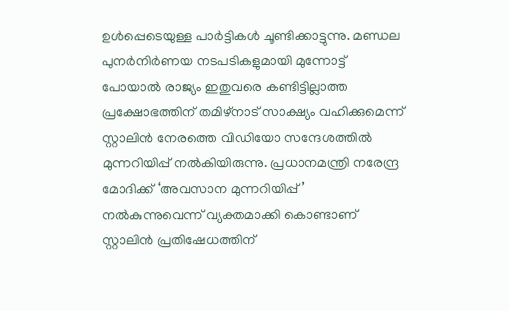ഉൾപ്പെടെയുള്ള പാർട്ടികൾ ചൂണ്ടിക്കാട്ടുന്നു. മണ്ഡല പുനർനിർണയ നടപടികളുമായി മുന്നോട്ട് പോയാൽ രാജ്യം ഇതുവരെ കണ്ടിട്ടില്ലാത്ത പ്രക്ഷോഭത്തിന് തമിഴ്നാട് സാക്ഷ്യം വഹിക്കുമെന്ന് സ്റ്റാലിൻ നേരത്തെ വിഡിയോ സന്ദേശത്തിൽ മുന്നറിയിപ്പ് നൽകിയിരുന്നു. പ്രധാനമന്ത്രി നരേന്ദ്ര മോദിക്ക് ‘അവസാന മുന്നറിയിപ്പ്’ നൽകുന്നുവെന്ന് വ്യക്തമാക്കി കൊണ്ടാണ് സ്റ്റാലിൻ പ്രതിഷേധത്തിന്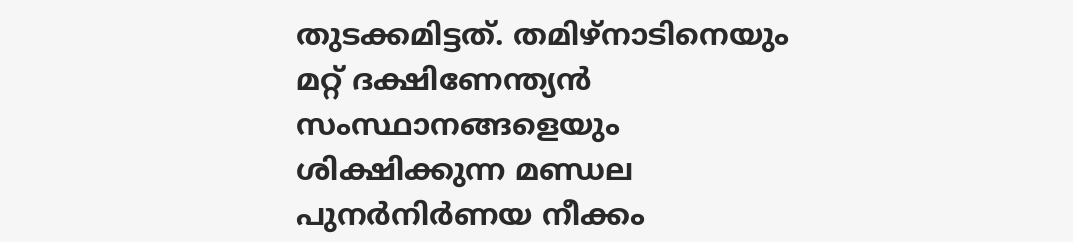തുടക്കമിട്ടത്. തമിഴ്നാടിനെയും മറ്റ് ദക്ഷിണേന്ത്യൻ സംസ്ഥാനങ്ങളെയും ശിക്ഷിക്കുന്ന മണ്ഡല പുനർനിർണയ നീക്കം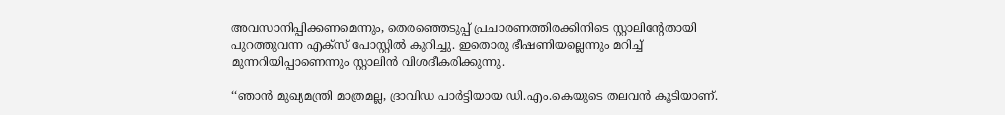അവസാനിപ്പിക്കണമെന്നും, തെരഞ്ഞെടുപ്പ് പ്രചാരണത്തിരക്കിനിടെ സ്റ്റാലിന്റേതായി പുറത്തുവന്ന എക്സ് പോസ്റ്റിൽ കുറിച്ചു. ഇതൊരു ഭീഷണിയല്ലെന്നും മറിച്ച് മുന്നറിയിപ്പാണെന്നും സ്റ്റാലിൻ വിശദീകരിക്കുന്നു.

‘‘ഞാൻ മുഖ്യമന്ത്രി മാത്രമല്ല, ദ്രാവിഡ പാർട്ടിയായ ഡി.എം.കെയുടെ തലവൻ കൂടിയാണ്.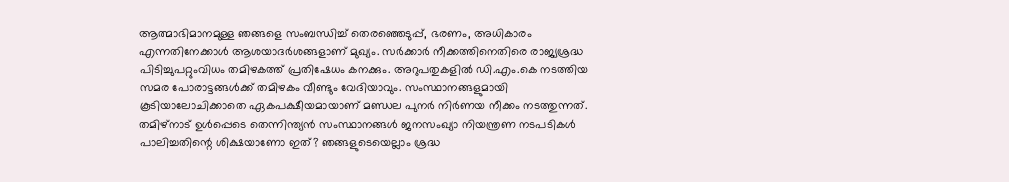ആത്മാഭിമാനമുള്ള ഞങ്ങളെ സംബന്ധിച്ച് തെരഞ്ഞെടുപ്പ്, ഭരണം, അധികാരം എന്നതിനേക്കാൾ ആശയാദർശങ്ങളാണ് മുഖ്യം. സർക്കാർ നീക്കത്തിനെതിരെ രാജ്യശ്രദ്ധ പിടിച്ചുപറ്റുംവിധം തമിഴകത്ത് പ്രതിഷേധം കനക്കും. അറുപതുകളിൽ ഡി.എം.കെ നടത്തിയ സമര പോരാട്ടങ്ങൾക്ക് തമിഴകം വീണ്ടും വേദിയാവും. സംസ്ഥാനങ്ങളുമായി കൂടിയാലോചിക്കാതെ ഏകപക്ഷീയമായാണ് മണ്ഡല പുനർ നിർണയ നീക്കം നടത്തുന്നത്. തമിഴ്നാട് ഉൾപ്പെടെ തെന്നിന്ത്യൻ സംസ്ഥാനങ്ങൾ ജനസംഖ്യാ നിയന്ത്രണ നടപടികൾ പാലിച്ചതിന്റെ ശിക്ഷയാണോ ഇത്? ഞങ്ങളുടെയെല്ലാം ശ്രദ്ധ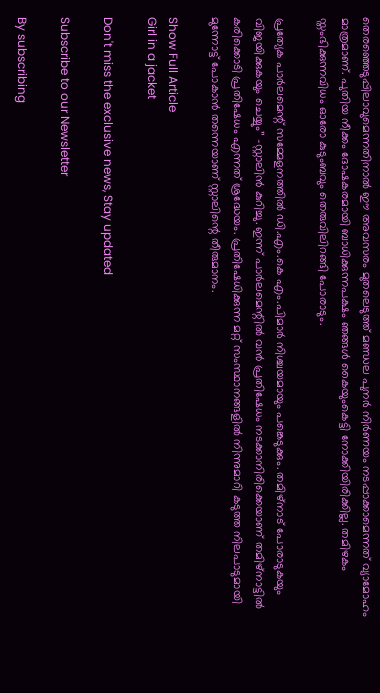തെരഞ്ഞെടുപ്പിലാവുമെന്നതിനാൽ ഈ അവസരം മുതലെടുത്ത് മണ്ഡല പുനർ നിർണയം നടപ്പാക്കാമെന്നത് വ്യാമോഹം മാത്രമാണ്. പുതിയ നീക്കം ദോഷകരമായി ബാധിക്കുന്നപക്ഷം ഞങ്ങൾ കൈയുംകെട്ടി നോക്കിയിരിക്കില്ല. തമിഴകം സ്തംഭിക്കുന്നവിധം ഓരോ കുടുംബവും തെരുവിലിറങ്ങി പോരാടും.

പ്രത്യേക പാർലമെന്റ് സമ്മേളനത്തിൽ ഡി.എം.കെ എം.പിമാർ നിശ്ചയമായും പങ്കെടുക്കും. തമിഴ്നാട് പോരാടുകയും വിജയിക്കുകയും ചെയ്യും’’ -സ്റ്റാലിൻ കുറിച്ചു. ഇന്ന് പാർലമെന്റിൽ വൻ പ്രതിഷേധം നടക്കാനിരിക്കെയാണ് തമിഴ്നാട്ടിൽ കരിക്കൊടി പ്രതിഷേധം എന്നത് ശ്രദ്ധേയം. പ്രതിഷേധിക്കുന്ന മറ്റ് സംസ്ഥാനങ്ങളിൽ നിന്നുമാറി കടുത്ത നിലപാടുമായി മുന്നോട്ട് പോകാൻ തന്നെയാണ് സ്റ്റാലിന്റെ തീരുമാനം.

Show Full Article
Girl in a jacket

Don't miss the exclusive news, Stay updated

Subscribe to our Newsletter

By subscribing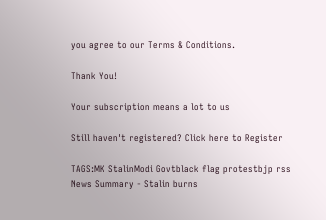you agree to our Terms & Conditions.

Thank You!

Your subscription means a lot to us

Still haven't registered? Click here to Register

TAGS:MK StalinModi Govtblack flag protestbjp rss
News Summary - Stalin burns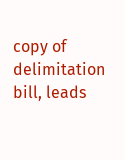copy of delimitation bill, leads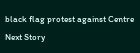black flag protest against Centre
Next Story